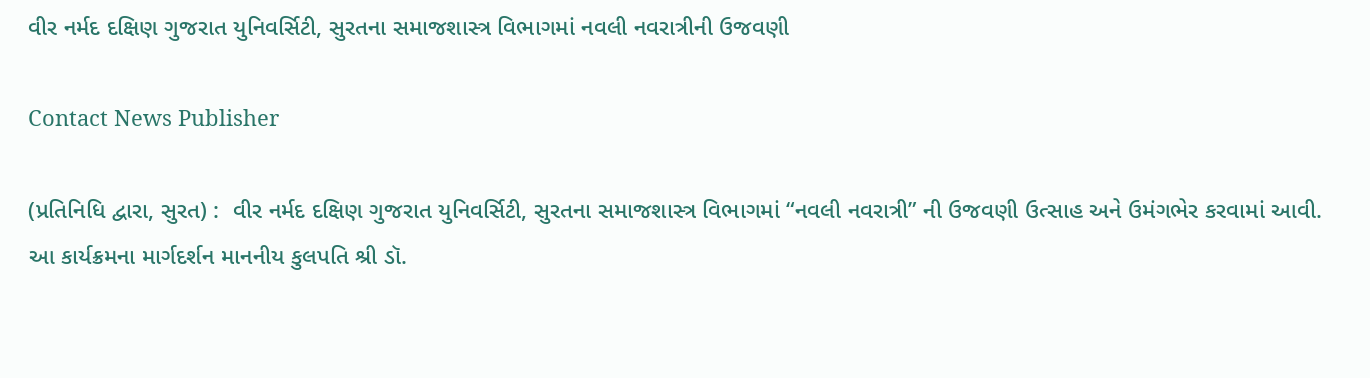વીર નર્મદ દક્ષિણ ગુજરાત યુનિવર્સિટી, સુરતના સમાજશાસ્ત્ર વિભાગમાં નવલી નવરાત્રીની ઉજવણી

Contact News Publisher

(પ્રતિનિધિ દ્વારા, સુરત) :  વીર નર્મદ દક્ષિણ ગુજરાત યુનિવર્સિટી, સુરતના સમાજશાસ્ત્ર વિભાગમાં “નવલી નવરાત્રી” ની ઉજવણી ઉત્સાહ અને ઉમંગભેર કરવામાં આવી. આ કાર્યક્રમના માર્ગદર્શન માનનીય કુલપતિ શ્રી ડૉ.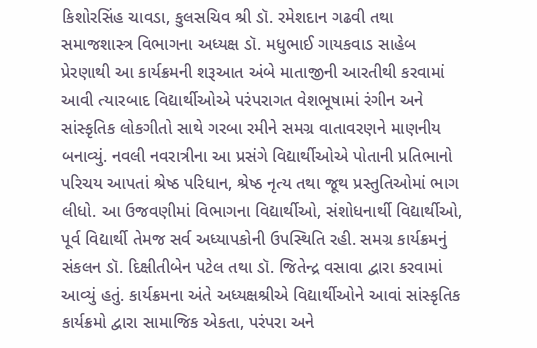કિશોરસિંહ ચાવડા, કુલસચિવ શ્રી ડૉ. રમેશદાન ગઢવી તથા સમાજશાસ્ત્ર વિભાગના અધ્યક્ષ ડૉ. મધુભાઈ ગાયકવાડ સાહેબ પ્રેરણાથી આ કાર્યક્રમની શરૂઆત અંબે માતાજીની આરતીથી કરવામાં આવી ત્યારબાદ વિદ્યાર્થીઓએ પરંપરાગત વેશભૂષામાં રંગીન અને સાંસ્કૃતિક લોકગીતો સાથે ગરબા રમીને સમગ્ર વાતાવરણને માણનીય બનાવ્યું. નવલી નવરાત્રીના આ પ્રસંગે વિદ્યાર્થીઓએ પોતાની પ્રતિભાનો પરિચય આપતાં શ્રેષ્ઠ પરિધાન, શ્રેષ્ઠ નૃત્ય તથા જૂથ પ્રસ્તુતિઓમાં ભાગ લીધો. આ ઉજવણીમાં વિભાગના વિદ્યાર્થીઓ, સંશોધનાર્થી વિદ્યાર્થીઓ, પૂર્વ વિદ્યાર્થી તેમજ સર્વ અધ્યાપકોની ઉપસ્થિતિ રહી. સમગ્ર કાર્યક્રમનું સંકલન ડૉ. દિક્ષીતીબેન પટેલ તથા ડૉ. જિતેન્દ્ર વસાવા દ્વારા કરવામાં આવ્યું હતું. કાર્યક્રમના અંતે અધ્યક્ષશ્રીએ વિદ્યાર્થીઓને આવાં સાંસ્કૃતિક કાર્યક્રમો દ્વારા સામાજિક એકતા, પરંપરા અને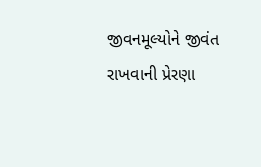જીવનમૂલ્યોને જીવંત રાખવાની પ્રેરણા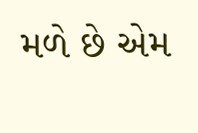મળે છે એમ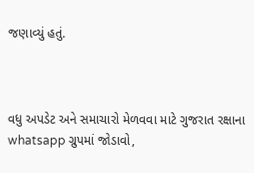જણાવ્યું હતું.



વધુ અપડેટ અને સમાચારો મેળવવા માટે ગુજરાત રક્ષાના whatsapp ગ્રુપમાં જોડાવો,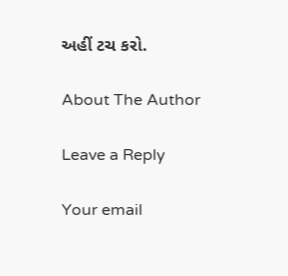અહીં ટચ કરો.

About The Author

Leave a Reply

Your email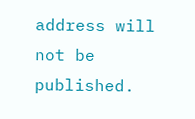address will not be published.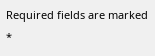Required fields are marked *